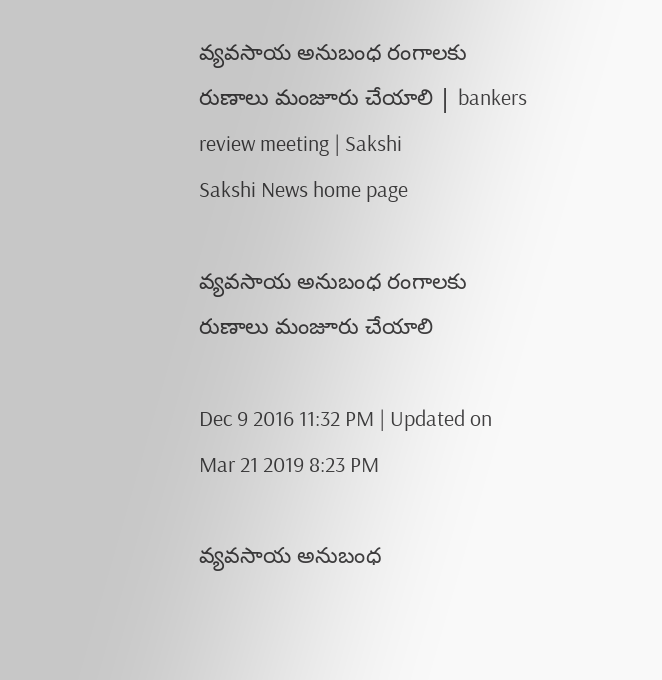వ్యవసాయ అనుబంధ రంగాలకు రుణాలు మంజూరు చేయాలి | bankers review meeting | Sakshi
Sakshi News home page

వ్యవసాయ అనుబంధ రంగాలకు రుణాలు మంజూరు చేయాలి

Dec 9 2016 11:32 PM | Updated on Mar 21 2019 8:23 PM

వ్యవసాయ అనుబంధ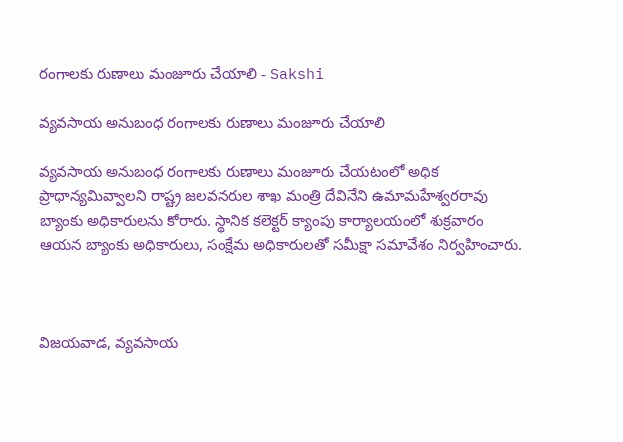రంగాలకు రుణాలు మంజూరు చేయాలి - Sakshi

వ్యవసాయ అనుబంధ రంగాలకు రుణాలు మంజూరు చేయాలి

వ్యవసాయ అనుబంధ రంగాలకు రుణాలు మంజూరు చేయటంలో అధిక ప్రాధాన్యమివ్వాలని రాష్ట్ర జలవనరుల శాఖ మంత్రి దేవినేని ఉమామహేశ్వరరావు బ్యాంకు అధికారులను కోరారు. స్థానిక కలెక్టర్‌ క్యాంపు కార్యాలయంలో శుక్రవారం ఆయన బ్యాంకు అధికారులు, సంక్షేమ అధికారులతో సమీక్షా సమావేశం నిర్వహించారు.



విజయవాడ, వ్యవసాయ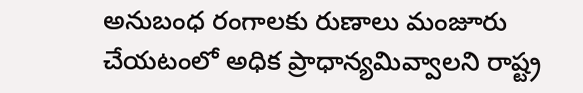అనుబంధ రంగాలకు రుణాలు మంజూరు చేయటంలో అధిక ప్రాధాన్యమివ్వాలని రాష్ట్ర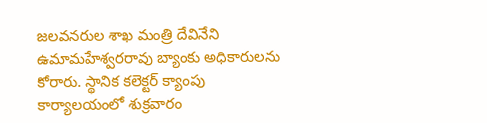జలవనరుల శాఖ మంత్రి దేవినేని ఉమామహేశ్వరరావు బ్యాంకు అధికారులను కోరారు. స్థానిక కలెక్టర్‌ క్యాంపు కార్యాలయంలో శుక్రవారం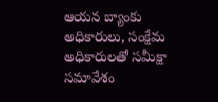ఆయన బ్యాంకు అధికారులు, సంక్షేమ అధికారులతో సమీక్షా సమావేశం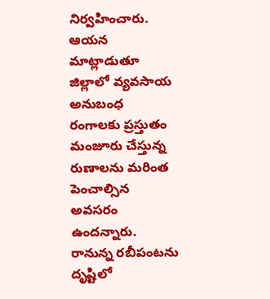నిర్వహించారు. ఆయన మాట్లాడుతూ జిల్లాలో వ్యవసాయ అనుబంధ రంగాలకు ప్రస్తుతం మంజూరు చేస్తున్న రుణాలను మరింత పెంచాల్సిన అవసరం ఉందన్నారు. రానున్న రబీపంటను దృష్టిలో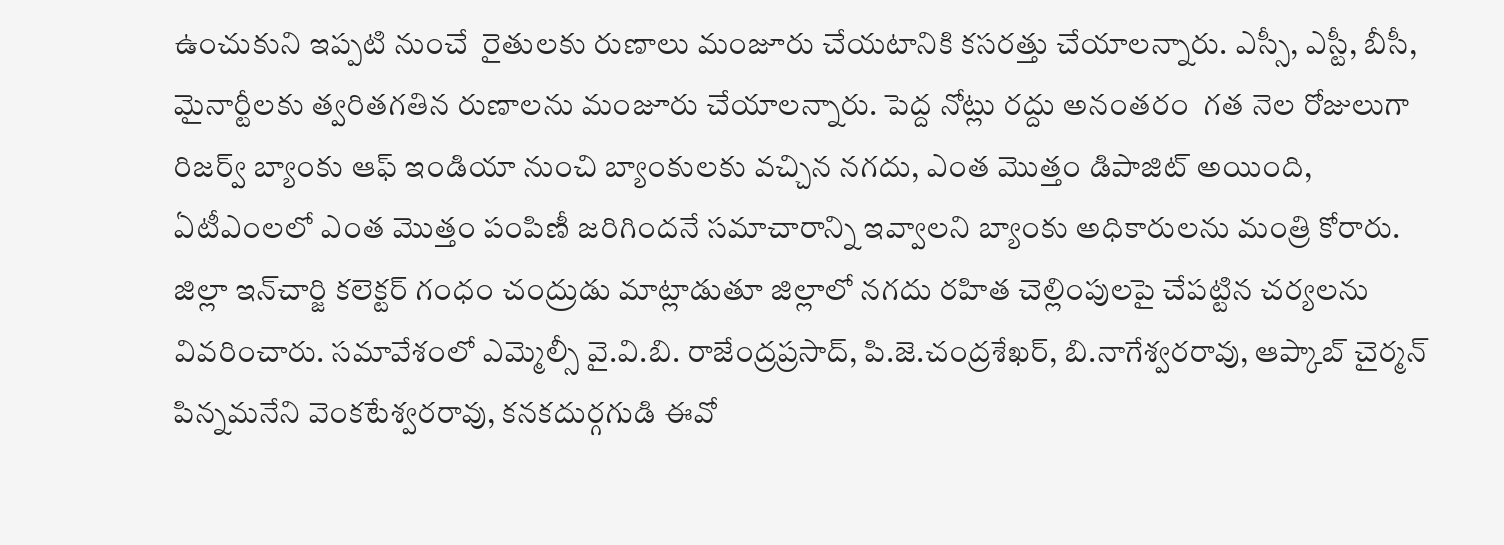ఉంచుకుని ఇప్పటి నుంచే  రైతులకు రుణాలు మంజూరు చేయటానికి కసరత్తు చేయాలన్నారు. ఎస్సీ, ఎస్టీ, బీసీ, మైనార్టీలకు త్వరితగతిన రుణాలను మంజూరు చేయాలన్నారు. పెద్ద నోట్లు రద్దు అనంతరం  గత నెల రోజులుగా రిజర్వ్‌ బ్యాంకు ఆఫ్‌ ఇండియా నుంచి బ్యాంకులకు వచ్చిన నగదు, ఎంత మొత్తం డిపాజిట్‌ అయింది, ఏటీఎంలలో ఎంత మొత్తం పంపిణీ జరిగిందనే సమాచారాన్ని ఇవ్వాలని బ్యాంకు అధికారులను మంత్రి కోరారు. జిల్లా ఇన్‌చార్జి కలెక్టర్‌ గంధం చంద్రుడు మాట్లాడుతూ జిల్లాలో నగదు రహిత చెల్లింపులపై చేపట్టిన చర్యలను వివరించారు. సమావేశంలో ఎమ్మెల్సీ వై.వి.బి. రాజేంద్రప్రసాద్, పి.జె.చంద్రశేఖర్, బి.నాగేశ్వరరావు, ఆప్కాబ్‌ చైర్మన్‌ పిన్నమనేని వెంకటేశ్వరరావు, కనకదుర్గగుడి ఈవో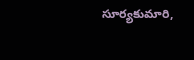సూర్యకుమారి,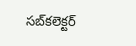సబ్‌కలెక్టర్‌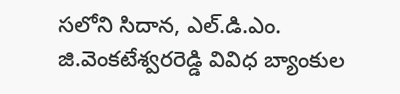సలోని సిదాన, ఎల్‌.డి.ఎం. జి.వెంకటేశ్వరరెడ్డి వివిధ బ్యాంకుల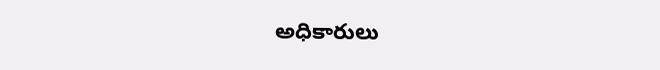అధికారులు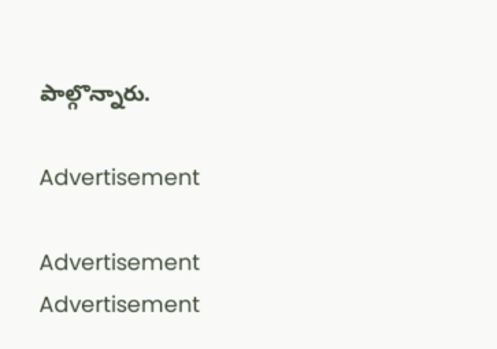పాల్గొన్నారు.

Advertisement

Advertisement
Advertisement